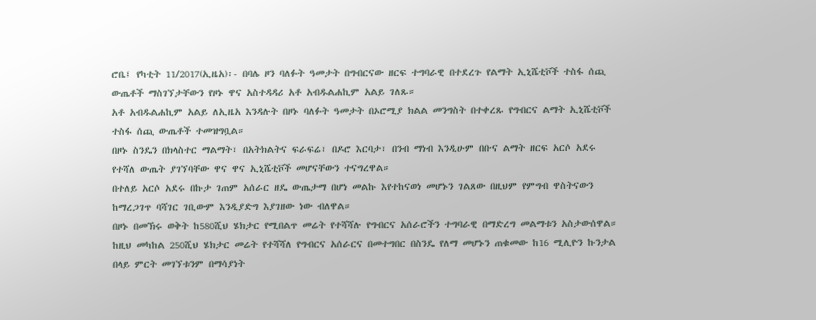ሮቤ፤ የካቲት 11/2017(ኢዜአ)፡- በባሌ ዞን ባለፉት ዓመታት በግብርናው ዘርፍ ተግባራዊ በተደረጉ የልማት ኢኒሼቲቮች ተስፋ ሰጪ ውጤቶች ማስገኘታቸውን የዞኑ ዋና አስተዳዳሪ አቶ አብዱልሐኪም አልይ ገለጹ።
አቶ አብዱልሐኪም አልይ ለኢዜአ እንዳሉት በዞኑ ባለፉት ዓመታት በኦሮሚያ ክልል መንግስት በተቀረጹ የግብርና ልማት ኢኒሼቲቮች ተስፋ ሰጪ ውጤቶች ተመዝግቧል።
በዞኑ ስንዴን በክላስተር ማልማት፣ በአትክልትና ፍራፍሬ፣ በዶሮ እርባታ፣ በንብ ማነብ እንዲሁም በቡና ልማት ዘርፍ አርሶ አደሩ የተሻለ ውጤት ያገኘባቸው ዋና ዋና ኢኒሼቲቮች መሆናቸውን ተናግረዋል።
በተለይ አርሶ አደሩ በኩታ ገጠም አሰራር ዘዴ ውጤታማ በሆነ መልኩ እየተከናወነ መሆኑን ገልጸው በዚህም የምግብ ዋስትናውን ከማረጋገጥ ባሻገር ገቢውም እንዲያድግ እያገዘው ነው ብለዋል።
በዞኑ በመኽሩ ወቅት ከ580ሺህ ሄክታር የሚበልጥ መሬት የተሻሻሉ የግብርና አሰራሮችን ተግባራዊ በማድረግ መልማቱን አስታውሰዋል።
ከዚህ መካከል 250ሺህ ሄክታር መሬት የተሻሻለ የግብርና አሰራርና በመተግበር በስንዴ የለማ መሆኑን ጠቁመው ከ16 ሚሊዮን ኩንታል በላይ ምርት መገኘቱንም በማሳያነት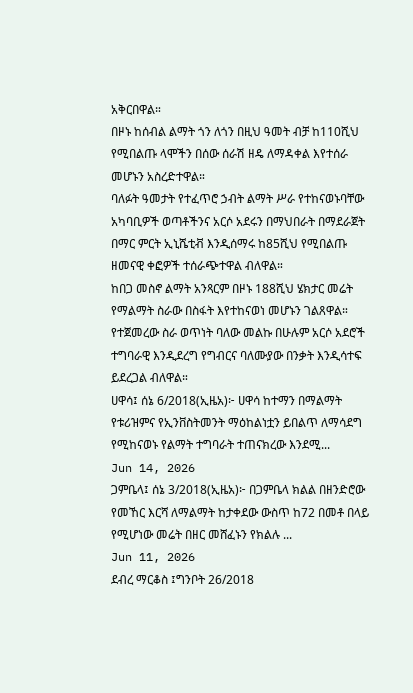አቅርበዋል።
በዞኑ ከሰብል ልማት ጎን ለጎን በዚህ ዓመት ብቻ ከ110ሺህ የሚበልጡ ላሞችን በሰው ሰራሽ ዘዴ ለማዳቀል እየተሰራ መሆኑን አስረድተዋል።
ባለፉት ዓመታት የተፈጥሮ ኃብት ልማት ሥራ የተከናወኑባቸው አካባቢዎች ወጣቶችንና አርሶ አደሩን በማህበራት በማደራጀት በማር ምርት ኢኒሼቲቭ እንዲሰማሩ ከ85ሺህ የሚበልጡ ዘመናዊ ቀፎዎች ተሰራጭተዋል ብለዋል።
ከበጋ መስኖ ልማት አንጻርም በዞኑ 188ሺህ ሄክታር መሬት የማልማት ስራው በስፋት እየተከናወነ መሆኑን ገልጸዋል።
የተጀመረው ስራ ወጥነት ባለው መልኩ በሁሉም አርሶ አደሮች ተግባራዊ እንዲደረግ የግብርና ባለሙያው በንቃት እንዲሳተፍ ይደረጋል ብለዋል።
ሀዋሳ፤ ሰኔ 6/2018(ኢዜአ)፦ ሀዋሳ ከተማን በማልማት የቱሪዝምና የኢንቨስትመንት ማዕከልነቷን ይበልጥ ለማሳደግ የሚከናወኑ የልማት ተግባራት ተጠናክረው እንደሚ...
Jun 14, 2026
ጋምቤላ፤ ሰኔ 3/2018(ኢዜአ)፦ በጋምቤላ ክልል በዘንድሮው የመኸር እርሻ ለማልማት ከታቀደው ውስጥ ከ72 በመቶ በላይ የሚሆነው መሬት በዘር መሸፈኑን የክልሉ ...
Jun 11, 2026
ደብረ ማርቆስ ፤ግንቦት 26/2018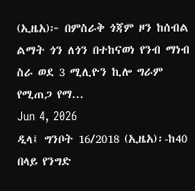(ኢዜአ)፦ በምስራቅ ጎጃም ዞን ከሰብል ልማት ጎን ለጎን በተከናወነ የንብ ማነብ ስራ ወደ 3 ሚሊዮን ኪሎ ግራም የሚጠጋ የማ...
Jun 4, 2026
ዲላ፤ ግንቦት 16/2018 (ኢዜአ)፡-ከ40 በላይ የንግድ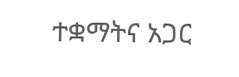ተቋማትና አጋር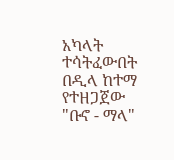አካላት ተሳትፈውበት በዲላ ከተማ የተዘጋጀው "ቡኖ - ማላ"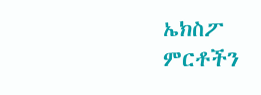ኤክስፖ ምርቶችን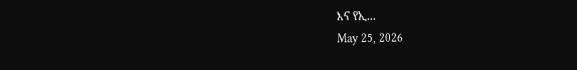እና የኢ...
May 25, 2026